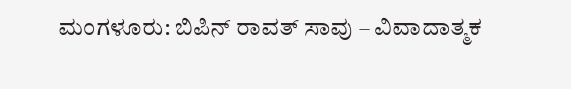ಮಂಗಳೂರು: ಬಿಪಿನ್ ರಾವತ್ ಸಾವು – ವಿವಾದಾತ್ಮಕ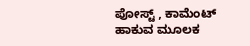ಪೋಸ್ಟ್ , ಕಾಮೆಂಟ್ ಹಾಕುವ ಮೂಲಕ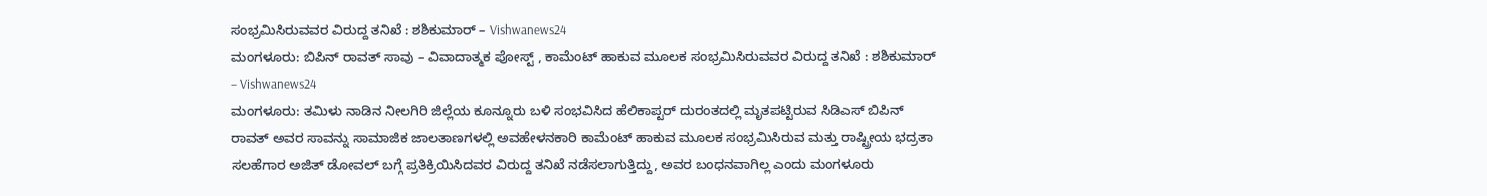ಸಂಭ್ರಮಿಸಿರುವವರ ವಿರುದ್ದ ತನಿಖೆ : ಶಶಿಕುಮಾರ್ – Vishwanews24
ಮಂಗಳೂರು: ಬಿಪಿನ್ ರಾವತ್ ಸಾವು – ವಿವಾದಾತ್ಮಕ ಪೋಸ್ಟ್ , ಕಾಮೆಂಟ್ ಹಾಕುವ ಮೂಲಕ ಸಂಭ್ರಮಿಸಿರುವವರ ವಿರುದ್ದ ತನಿಖೆ : ಶಶಿಕುಮಾರ್ – Vishwanews24
ಮಂಗಳೂರು: ತಮಿಳು ನಾಡಿನ ನೀಲಗಿರಿ ಜಿಲ್ಲೆಯ ಕೂನ್ನೂರು ಬಳಿ ಸಂಭವಿಸಿದ ಹೆಲಿಕಾಪ್ಟರ್ ದುರಂತದಲ್ಲಿ ಮೃತಪಟ್ಟಿರುವ ಸಿಡಿಎಸ್ ಬಿಪಿನ್ ರಾವತ್ ಅವರ ಸಾವನ್ನು ಸಾಮಾಜಿಕ ಜಾಲತಾಣಗಳಲ್ಲಿ ಅವಹೇಳನಕಾರಿ ಕಾಮೆಂಟ್ ಹಾಕುವ ಮೂಲಕ ಸಂಭ್ರಮಿಸಿರುವ ಮತ್ತು ರಾಷ್ಟ್ರೀಯ ಭದ್ರತಾ ಸಲಹೆಗಾರ ಅಜಿತ್ ಡೋವಲ್ ಬಗ್ಗೆ ಪ್ರತಿಕ್ರಿಯಿಸಿದವರ ವಿರುದ್ದ ತನಿಖೆ ನಡೆಸಲಾಗುತ್ತಿದ್ದು, ಅವರ ಬಂಧನವಾಗಿಲ್ಲ ಎಂದು ಮಂಗಳೂರು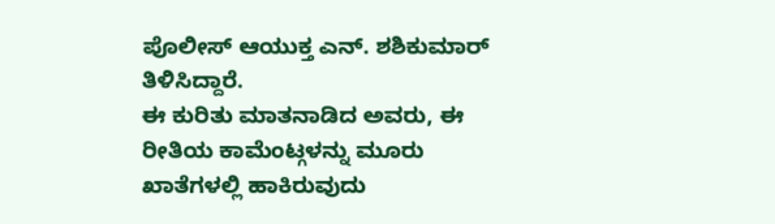ಪೊಲೀಸ್ ಆಯುಕ್ತ ಎನ್. ಶಶಿಕುಮಾರ್ ತಿಳಿಸಿದ್ದಾರೆ.
ಈ ಕುರಿತು ಮಾತನಾಡಿದ ಅವರು, ಈ ರೀತಿಯ ಕಾಮೆಂಟ್ಗಳನ್ನು ಮೂರು ಖಾತೆಗಳಲ್ಲಿ ಹಾಕಿರುವುದು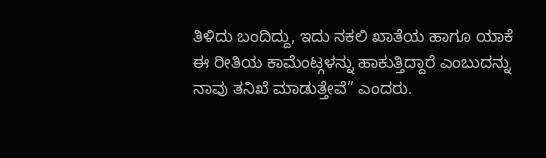ತಿಳಿದು ಬಂದಿದ್ದು, ಇದು ನಕಲಿ ಖಾತೆಯ ಹಾಗೂ ಯಾಕೆ ಈ ರೀತಿಯ ಕಾಮೆಂಟ್ಗಳನ್ನು ಹಾಕುತ್ತಿದ್ದಾರೆ ಎಂಬುದನ್ನು ನಾವು ತನಿಖೆ ಮಾಡುತ್ತೇವೆ” ಎಂದರು.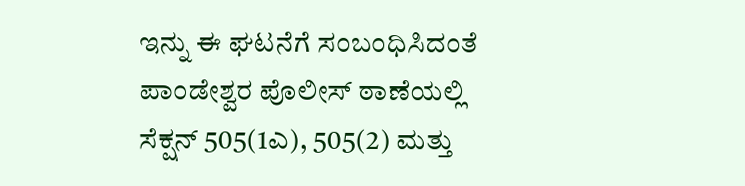ಇನ್ನು ಈ ಘಟನೆಗೆ ಸಂಬಂಧಿಸಿದಂತೆ ಪಾಂಡೇಶ್ವರ ಪೊಲೀಸ್ ಠಾಣೆಯಲ್ಲಿ ಸೆಕ್ಷನ್ 505(1ಎ), 505(2) ಮತ್ತು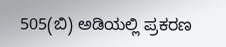505(ಬಿ) ಅಡಿಯಲ್ಲಿ ಪ್ರಕರಣ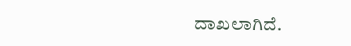ದಾಖಲಾಗಿದೆ.